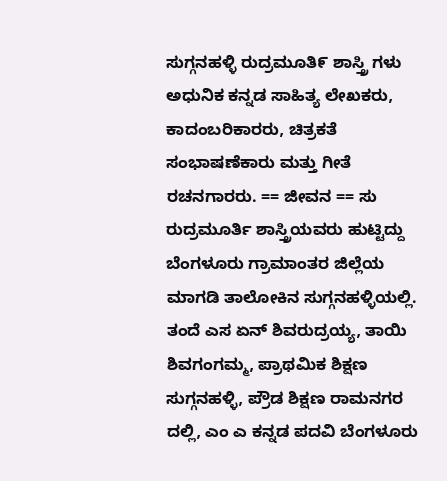ಸುಗ್ಗನಹಳ್ಳಿ ರುದ್ರಮೂತಿ೯ ಶಾಸ್ತ್ರಿ ಗಳು ಅಧುನಿಕ ಕನ್ನಡ ಸಾಹಿತ್ಯ ಲೇಖಕರು, ಕಾದಂಬರಿಕಾರರು, ಚಿತ್ರಕತೆ ಸಂಭಾಷಣೆಕಾರು ಮತ್ತು ಗೀತೆ ರಚನಗಾರರು. == ಜೀವನ == ಸು ರುದ್ರಮೂರ್ತಿ ಶಾಸ್ತ್ರಿಯವರು ಹುಟ್ಟಿದ್ದು ಬೆಂಗಳೂರು ಗ್ರಾಮಾಂತರ ಜಿಲ್ಲೆಯ ಮಾಗಡಿ ತಾಲೋಕಿನ ಸುಗ್ಗನಹಳ್ಳಿಯಲ್ಲಿ. ತಂದೆ ಎಸ ಏನ್ ಶಿವರುದ್ರಯ್ಯ, ತಾಯಿ ಶಿವಗಂಗಮ್ಮ, ಪ್ರಾಥಮಿಕ ಶಿಕ್ಷಣ ಸುಗ್ಗನಹಳ್ಳಿ, ಪ್ರೌಡ ಶಿಕ್ಷಣ ರಾಮನಗರ ದಲ್ಲಿ, ಎಂ ಎ ಕನ್ನಡ ಪದವಿ ಬೆಂಗಳೂರು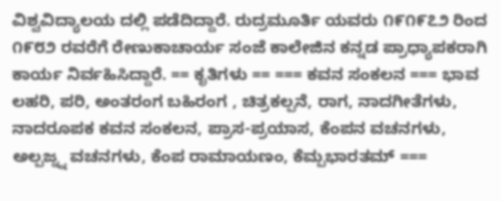ವಿಶ್ವವಿದ್ಯಾಲಯ ದಲ್ಲಿ ಪಡೆದಿದ್ದಾರೆ. ರುದ್ರಮೂರ್ತಿ ಯವರು ೧೯೧೯೭೨ ರಿಂದ ೧೯೮೨ ರವರೆಗೆ ರೇಣುಕಾಚಾರ್ಯ ಸಂಜೆ ಕಾಲೇಜಿನ ಕನ್ನಡ ಪ್ರಾಧ್ಯಾಪಕರಾಗಿ ಕಾರ್ಯ ನಿರ್ವಹಿಸಿದ್ದಾರೆ. == ಕೃತಿಗಳು == === ಕವನ ಸಂಕಲನ === ಭಾವ ಲಹರಿ, ಪರಿ, ಅಂತರಂಗ ಬಹಿರಂಗ , ಚಿತ್ರಕಲ್ಪನೆ, ರಾಗ, ನಾದಗೀತೆಗಳು, ನಾದರೂಪಕ ಕವನ ಸಂಕಲನ, ಪ್ರಾಸ-ಪ್ರಯಾಸ, ಕೆಂಪನ ವಚನಗಳು, ಅಲ್ಪಜ್ನ್ನ ವಚನಗಳು, ಕೆಂಪ ರಾಮಾಯಣಂ, ಕೆಮ್ಪಭಾರತಮ್ ===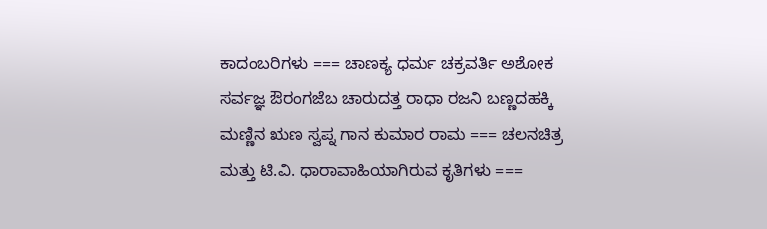ಕಾದಂಬರಿಗಳು === ಚಾಣಕ್ಯ ಧರ್ಮ ಚಕ್ರವರ್ತಿ ಅಶೋಕ ಸರ್ವಜ್ಞ ಔರಂಗಜೆಬ ಚಾರುದತ್ತ ರಾಧಾ ರಜನಿ ಬಣ್ಣದಹಕ್ಕಿ ಮಣ್ಣಿನ ಋಣ ಸ್ವಪ್ನ ಗಾನ ಕುಮಾರ ರಾಮ === ಚಲನಚಿತ್ರ ಮತ್ತು ಟಿ.ವಿ. ಧಾರಾವಾಹಿಯಾಗಿರುವ ಕೃತಿಗಳು ===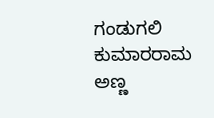ಗಂಡುಗಲಿ ಕುಮಾರರಾಮ ಅಣ್ಣ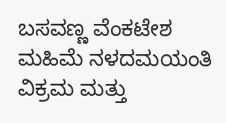ಬಸವಣ್ಣ ವೆಂಕಟೇಶ ಮಹಿಮೆ ನಳದಮಯಂತಿ ವಿಕ್ರಮ ಮತ್ತು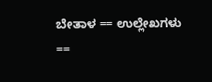ಬೇತಾಳ == ಉಲ್ಲೇಖಗಳು ==